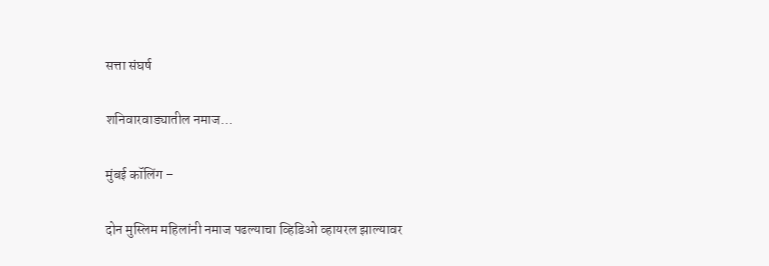सत्ता संघर्ष

शनिवारवाड्यातील नमाज…

मुंबई कॉलिंग –

दोन मुस्लिम महिलांनी नमाज पढल्याचा व्हिडिओ व्हायरल झाल्यावर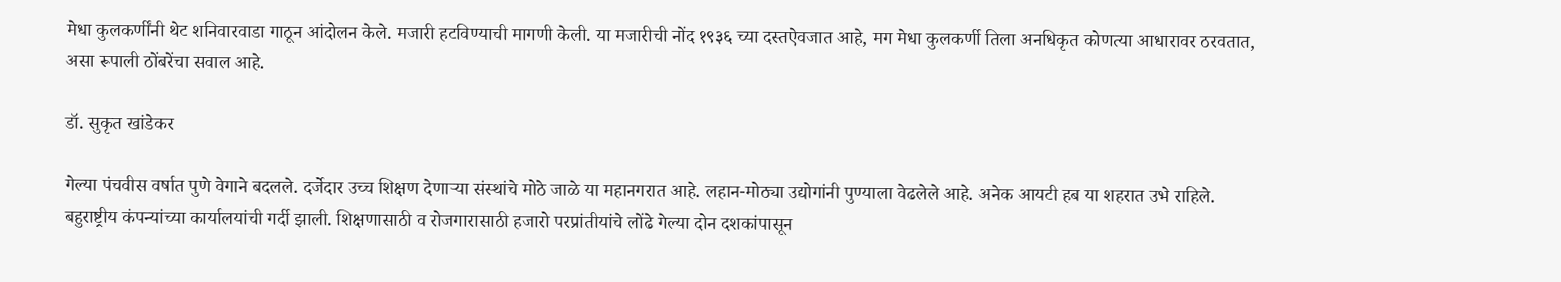मेधा कुलकर्णींनी थेट शनिवारवाडा गाठून आंदोलन केले. मजारी हटविण्याची मागणी केली. या मजारीची नोंद १९३६ च्या दस्तऐवजात आहे, मग मेधा कुलकर्णी तिला अनधिकृत कोणत्या आधारावर ठरवतात, असा रूपाली ठोंबरेंचा सवाल आहे.

डॉ. सुकृत खांडेकर

गेल्या पंचवीस वर्षात पुणे वेगाने बदलले. दर्जेदार उच्च शिक्षण देणाऱ्या संस्थांचे मोठे जाळे या महानगरात आहे. लहान-मोठ्या उद्योगांनी पुण्याला वेढलेले आहे. अनेक आयटी हब या शहरात उभे राहिले. बहुराष्ट्रीय कंपन्यांच्या कार्यालयांची गर्दी झाली. शिक्षणासाठी व रोजगारासाठी हजारो परप्रांतीयांचे लोंढे गेल्या दोन दशकांपासून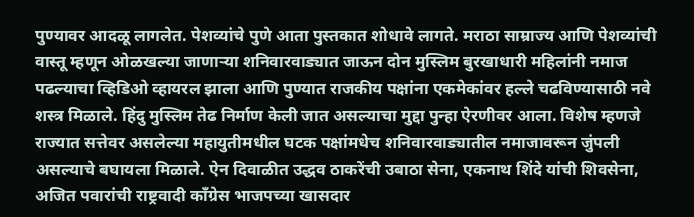पुण्यावर आदळू लागलेत. पेशव्यांचे पुणे आता पुस्तकात शोधावे लागते. मराठा साम्राज्य आणि पेशव्यांची वास्तू म्हणून ओळखल्या जाणाऱ्या शनिवारवाड्यात जाऊन दोन मुस्लिम बुरखाधारी महिलांनी नमाज पढल्याचा व्हिडिओ व्हायरल झाला आणि पुण्यात राजकीय पक्षांना एकमेकांवर हल्ले चढविण्यासाठी नवे शस्त्र मिळाले. हिंदु मुस्लिम तेढ निर्माण केली जात असल्याचा मुद्दा पुन्हा ऐरणीवर आला. विशेष म्हणजे राज्यात सत्तेवर असलेल्या महायुतीमधील घटक पक्षांमधेच शनिवारवाड्यातील नमाजावरून जुंपली असल्याचे बघायला मिळाले. ऐन दिवाळीत उद्धव ठाकरेंची उबाठा सेना, एकनाथ शिंदे यांची शिवसेना, अजित पवारांची राष्ट्रवादी काँग्रेस भाजपच्या खासदार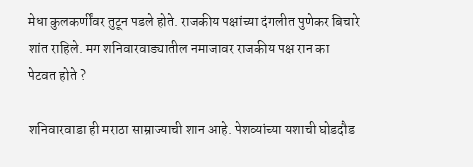मेधा कुलकर्णींवर तुटून पडले होते. राजकीय पक्षांच्या दंगलीत पुणेकर बिचारे शांत राहिले. मग शनिवारवाड्यातील नमाजावर राजकीय पक्ष रान का पेटवत होते ?

शनिवारवाडा ही मराठा साम्राज्याची शान आहे. पेशव्यांच्या यशाची घोडदौड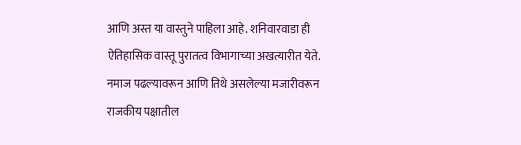आणि अस्त या वास्तुने पाहिला आहे. शनिवारवाडा ही ऐतिहासिक वास्तू पुरातत्व विभागाच्या अखत्यारीत येते. नमाज पढल्यावरून आणि तिथे असलेल्या मजारीवरून राजकीय पक्षातील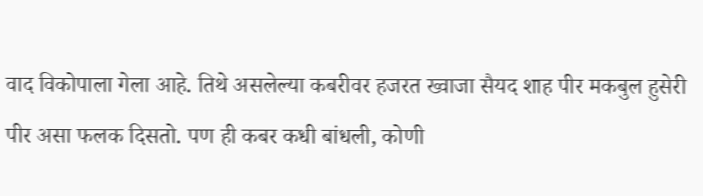वाद विकोपाला गेला आहे. तिथे असलेल्या कबरीवर हजरत ख्वाजा सैयद शाह पीर मकबुल हुसेरी पीर असा फलक दिसतो. पण ही कबर कधी बांधली, कोणी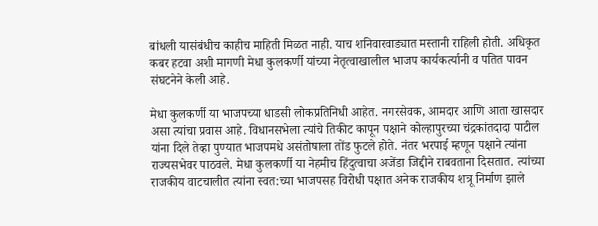बांधली यासंबंधीच काहीच माहिती मिळत नाही. याच शनिवारवाड्यात मस्तानी राहिली होती. अधिकृत कबर हटवा अशी मागणी मेधा कुलकर्णी यांच्या नेतृत्वाखालील भाजप कार्यकर्त्यानी व पतित पावन संघटनेने केली आहे.

मेधा कुलकर्णी या भाजपच्या धाडसी लोकप्रतिनिधी आहेत. नगरसेवक, आमदार आणि आता खासदार असा त्यांचा प्रवास आहे. विधानसभेला त्यांचे तिकीट कापून पक्षाने कोल्हापुरच्या चंद्रकांतदादा पाटील यांना दिले तेव्हा पुण्यात भाजपमधे असंतोषाला तोंड फुटले होते. नंतर भरपाई म्हणून पक्षाने त्यांना राज्यसभेवर पाठवले. मेधा कुलकर्णी या नेहमीच हिंदुत्वाचा अजेंडा जिद्दीने राबवताना दिसतात. त्यांच्या राजकीय वाटचालीत त्यांना स्वत:च्या भाजपसह विरोधी पक्षात अनेक राजकीय शत्रू निर्माण झाले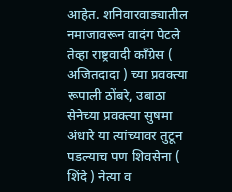आहेत. शनिवारवाड्यातील नमाजावरून वादंग पेटले तेव्हा राष्ट्रवादी काँग्रेस ( अजितदादा ) च्या प्रवक्त्या रूपाली ठोंबरे, उबाठा सेनेच्या प्रवक्त्या सुषमा अंधारे या त्यांच्यावर तुटून पडल्याच पण शिवसेना ( शिंदे ) नेत्या व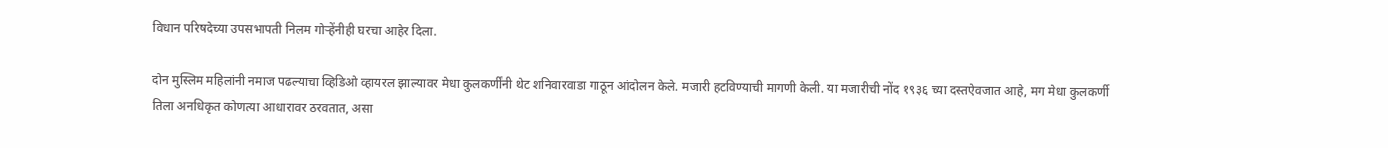विधान परिषदेच्या उपसभापती निलम गोऱ्हेंनीही घरचा आहेर दिला.

दोन मुस्लिम महिलांनी नमाज पढल्याचा व्हिडिओ व्हायरल झाल्यावर मेधा कुलकर्णींनी थेट शनिवारवाडा गाठून आंदोलन केले. मजारी हटविण्याची मागणी केली. या मजारीची नोंद १९३६ च्या दस्तऐवजात आहे, मग मेधा कुलकर्णी तिला अनधिकृत कोणत्या आधारावर ठरवतात, असा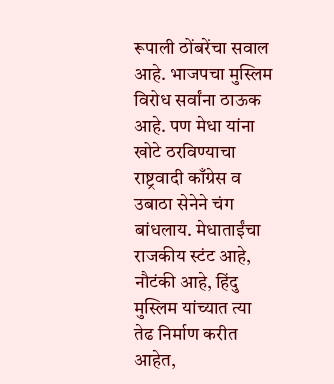रूपाली ठोंबरेंचा सवाल आहे. भाजपचा मुस्लिम विरोध सर्वांना ठाऊक आहे. पण मेधा यांना खोटे ठरविण्याचा राष्ट्रवादी काँग्रेस व उबाठा सेनेने चंग बांधलाय. मेधाताईंचा राजकीय स्टंट आहे, नौटंकी आहे, हिंदु मुस्लिम यांच्यात त्या तेढ निर्माण करीत आहेत,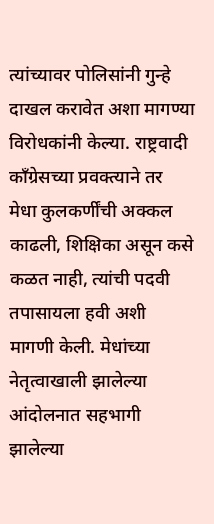त्यांच्यावर पोलिसांनी गुन्हे दाखल करावेत अशा मागण्या विरोधकांनी केल्या. राष्ट्रवादी काँग्रेसच्या प्रवक्त्याने तर मेधा कुलकर्णींची अक्कल काढली, शिक्षिका असून कसे कळत नाही, त्यांची पदवी तपासायला हवी अशी मागणी केली. मेधांच्या नेतृत्वाखाली झालेल्या आंदोलनात सहभागी झालेल्या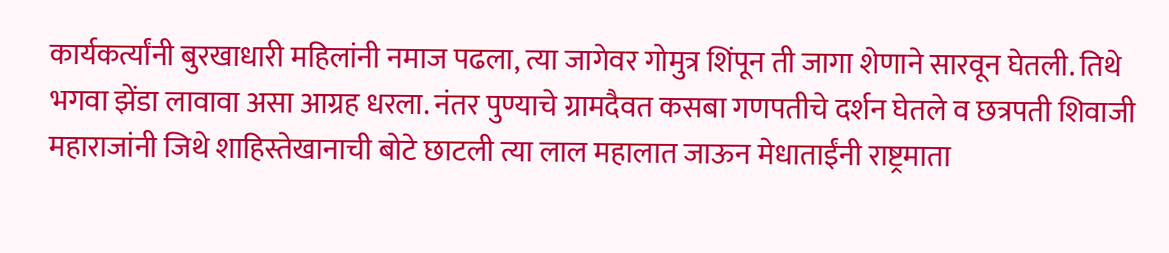कार्यकर्त्यांनी बुरखाधारी महिलांनी नमाज पढला, त्या जागेवर गोमुत्र शिंपून ती जागा शेणाने सारवून घेतली. तिथे भगवा झेंडा लावावा असा आग्रह धरला. नंतर पुण्याचे ग्रामदैवत कसबा गणपतीचे दर्शन घेतले व छत्रपती शिवाजी महाराजांनी जिथे शाहिस्तेखानाची बोटे छाटली त्या लाल महालात जाऊन मेधाताईंनी राष्ट्रमाता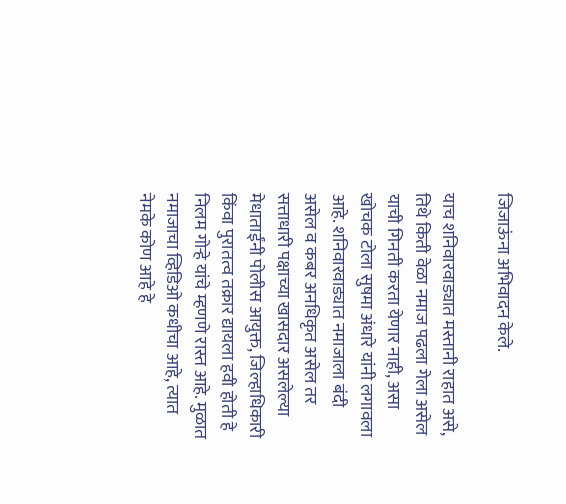जिजाऊंना अभिवादन केले.

याच शनिवारवाड्यात मस्तानी राहात असे, तिथे किती वेळा नमाज पढला गेला असेल याची गिनती करता येणार नाही, असा खोचक टोला सुषमा अंधारे यांनी लगावला आहे. शनिवारवाड्यात नमाजाला बंदी असेल व कबर अनधिकृत असेल तर सत्ताधारी पक्षाच्या खासदार असलेल्या मेधाताईंनी पोलीस आयुक्त, जिल्हाधिकारी किंवा पुरातत्व तक्रार द्यायला हवी होती हे निलम गोऱ्हे यांचे म्हणणे रास्त आहे. मुळात नमाजाचा व्हिडिओ कधीचा आहे, त्यात नेमके कोण आहे हे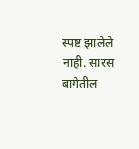स्पष्ट झालेले नाही. सारस बागेतील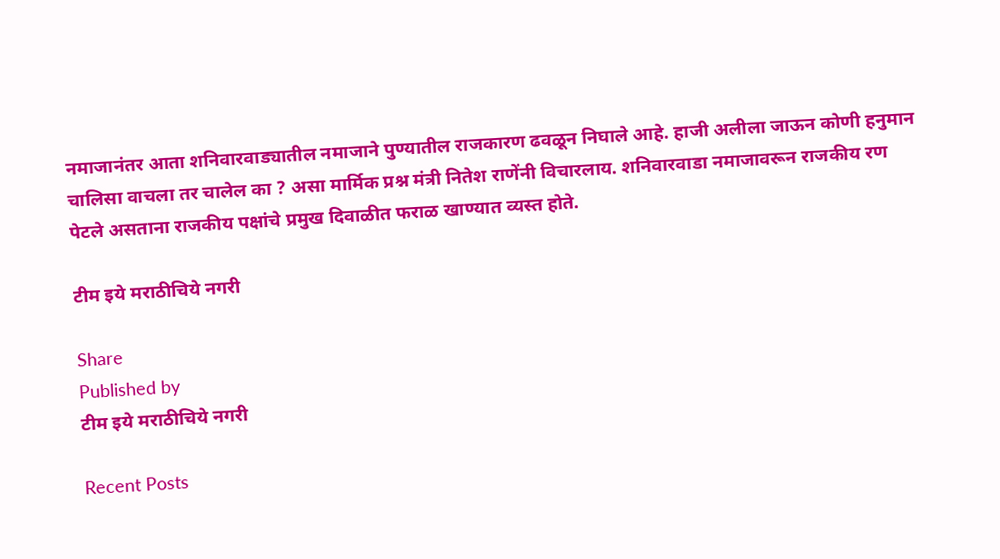नमाजानंतर आता शनिवारवाड्यातील नमाजाने पुण्यातील राजकारण ढव‌ळून निघाले आहे. हाजी अलीला जाऊन कोणी हनुमान चालिसा वाचला तर चालेल का ? असा मार्मिक प्रश्न मंत्री नितेश राणेंनी विचारलाय. शनिवारवाडा नमाजावरून राजकीय रण पेटले असताना राजकीय पक्षांचे प्रमुख दिवाळीत फराळ खाण्यात व्यस्त होते.

टीम इये मराठीचिये नगरी

Share
Published by
टीम इये मराठीचिये नगरी

Recent Posts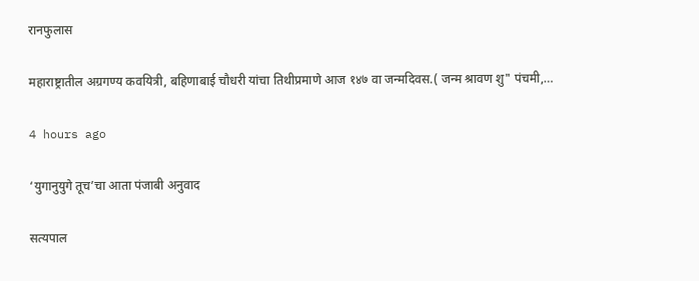रानफुलास

महाराष्ट्रातील अग्रगण्य कवयित्री, बहिणाबाई चौधरी यांचा तिथीप्रमाणे आज १४७ वा जन्मदिवस.( जन्म श्रावण शु" पंचमी,…

4 hours ago

‘युगानुयुगे तूच’चा आता पंजाबी अनुवाद

सत्यपाल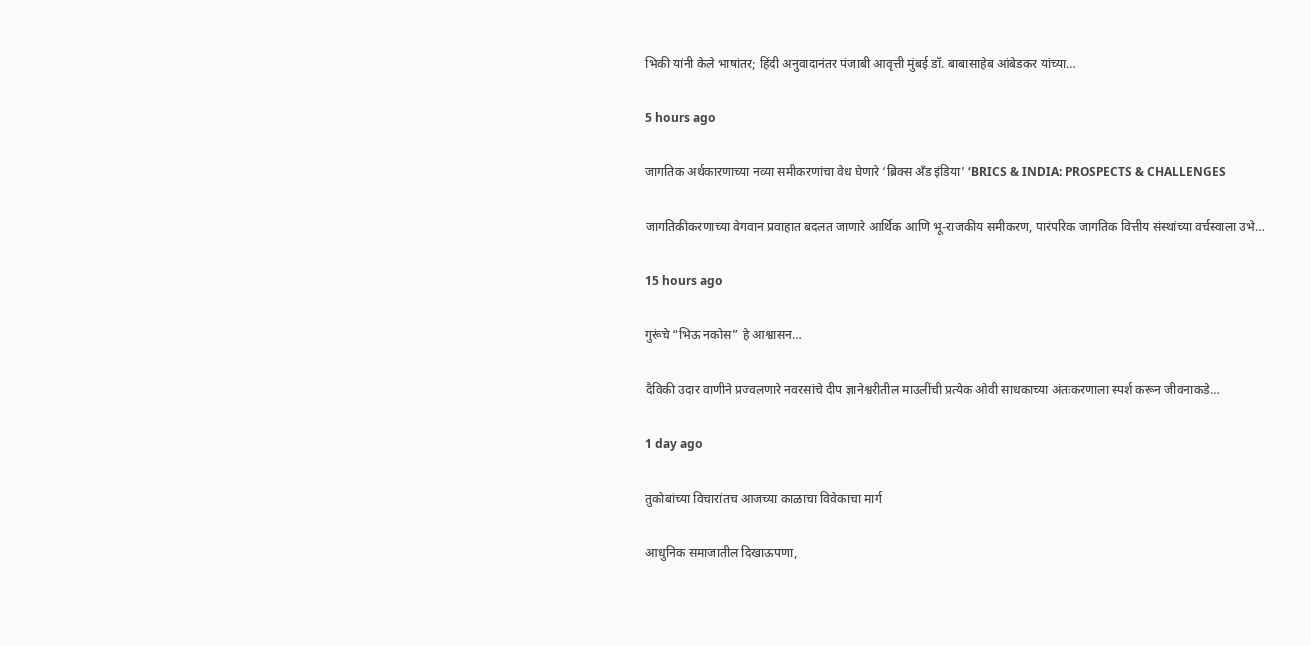भिकी यांनी केले भाषांतर; हिंदी अनुवादानंतर पंजाबी आवृत्ती मुंबई डॉ. बाबासाहेब आंबेडकर यांच्या…

5 hours ago

जागतिक अर्थकारणाच्या नव्या समीकरणांचा वेध घेणारे ‘ब्रिक्स अँड इंडिया’ ‘BRICS & INDIA: PROSPECTS & CHALLENGES

जागतिकीकरणाच्या वेगवान प्रवाहात बदलत जाणारे आर्थिक आणि भू-राजकीय समीकरण, पारंपरिक जागतिक वित्तीय संस्थांच्या वर्चस्वाला उभे…

15 hours ago

गुरूंचे “भिऊ नकोस” हे आश्वासन…

दैविकी उदार वाणीने प्रज्वलणारे नवरसांचे दीप ज्ञानेश्वरीतील माउलींची प्रत्येक ओवी साधकाच्या अंतःकरणाला स्पर्श करून जीवनाकडे…

1 day ago

तुकोबांच्या विचारांतच आजच्या काळाचा विवेकाचा मार्ग

आधुनिक समाजातील दिखाऊपणा,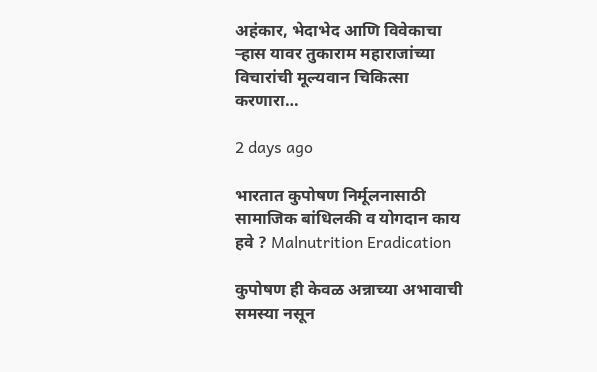अहंकार, भेदाभेद आणि विवेकाचा ऱ्हास यावर तुकाराम महाराजांच्या विचारांची मूल्यवान चिकित्सा करणारा…

2 days ago

भारतात कुपोषण निर्मूलनासाठी सामाजिक बांधिलकी व योगदान काय हवे ? Malnutrition Eradication

कुपोषण ही केवळ अन्नाच्या अभावाची समस्या नसून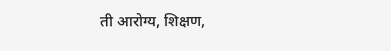ती आरोग्य, शिक्षण,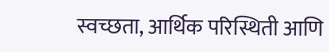स्वच्छता, आर्थिक परिस्थिती आणि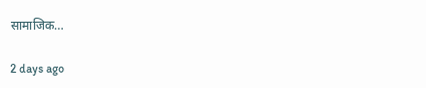सामाजिक…

2 days ago